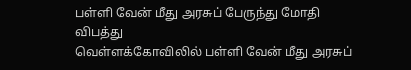பள்ளி வேன் மீது அரசுப் பேருந்து மோதி விபத்து
வெள்ளக்கோவிலில் பள்ளி வேன் மீது அரசுப்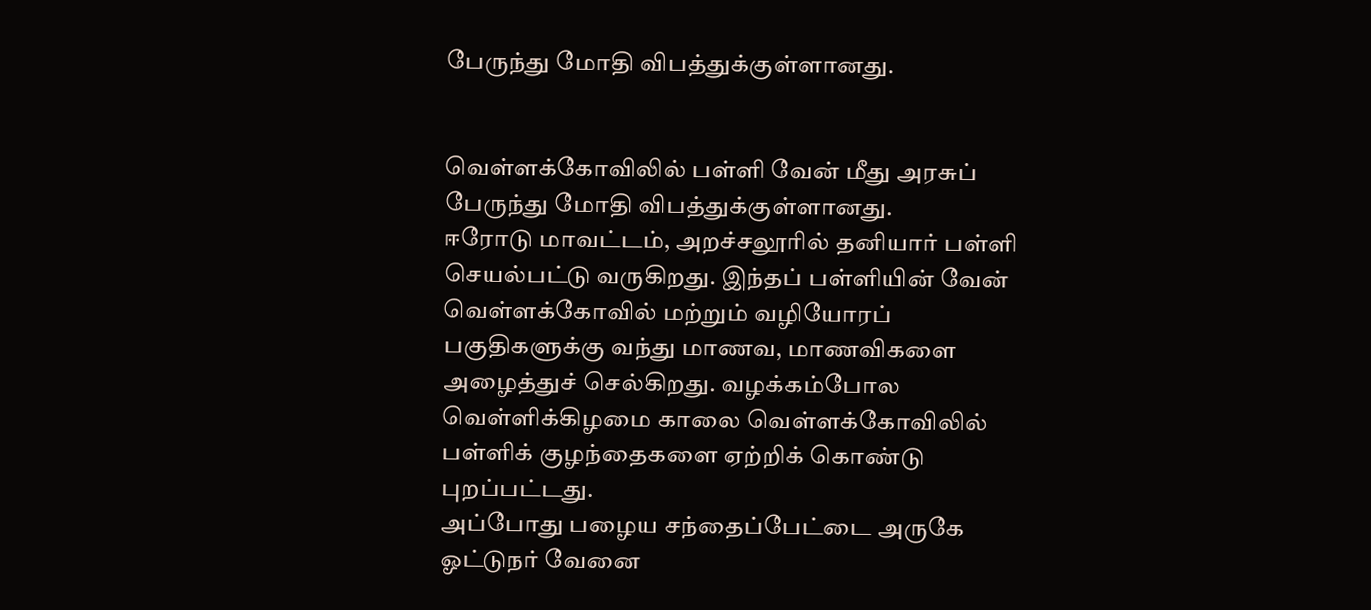பேருந்து மோதி விபத்துக்குள்ளானது.


வெள்ளக்கோவிலில் பள்ளி வேன் மீது அரசுப் பேருந்து மோதி விபத்துக்குள்ளானது.
ஈரோடு மாவட்டம், அறச்சலூரில் தனியார் பள்ளி செயல்பட்டு வருகிறது. இந்தப் பள்ளியின் வேன் வெள்ளக்கோவில் மற்றும் வழியோரப் பகுதிகளுக்கு வந்து மாணவ, மாணவிகளை அழைத்துச் செல்கிறது. வழக்கம்போல வெள்ளிக்கிழமை காலை வெள்ளக்கோவிலில் பள்ளிக் குழந்தைகளை ஏற்றிக் கொண்டு புறப்பட்டது.
அப்போது பழைய சந்தைப்பேட்டை அருகே ஓட்டுநர் வேனை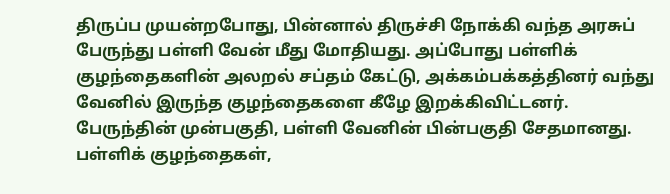திருப்ப முயன்றபோது, பின்னால் திருச்சி நோக்கி வந்த அரசுப் பேருந்து பள்ளி வேன் மீது மோதியது. அப்போது பள்ளிக் குழந்தைகளின் அலறல் சப்தம் கேட்டு, அக்கம்பக்கத்தினர் வந்து வேனில் இருந்த குழந்தைகளை கீழே இறக்கிவிட்டனர். பேருந்தின் முன்பகுதி, பள்ளி வேனின் பின்பகுதி சேதமானது.
பள்ளிக் குழந்தைகள்,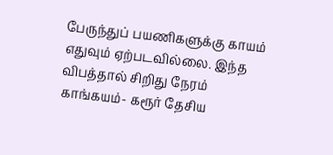பேருந்துப் பயணிகளுக்கு காயம் எதுவும் ஏற்படவில்லை. இந்த விபத்தால் சிறிது நேரம் காங்கயம்- கரூர் தேசிய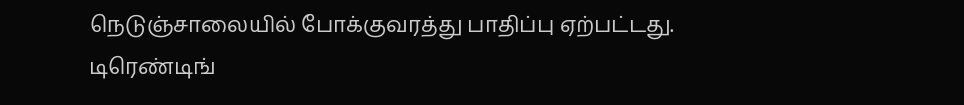நெடுஞ்சாலையில் போக்குவரத்து பாதிப்பு ஏற்பட்டது.
டிரெண்டிங்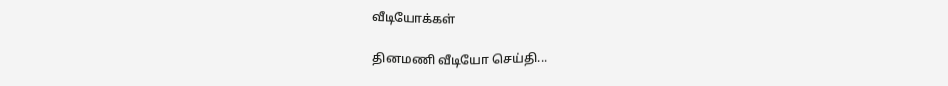வீடியோக்கள்

தினமணி வீடியோ செய்தி...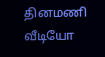தினமணி வீடியோ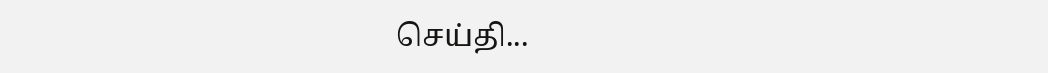செய்தி...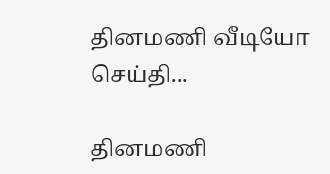தினமணி வீடியோ செய்தி...

தினமணி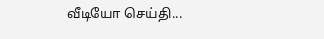வீடியோ செய்தி...